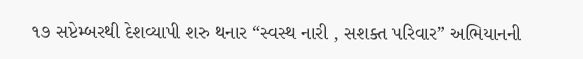૧૭ સપ્ટેમ્બરથી દેશવ્યાપી શરુ થનાર “સ્વસ્થ નારી , સશક્ત પરિવાર” અભિયાનની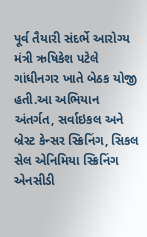પૂર્વ તૈયારી સંદર્ભે આરોગ્ય મંત્રી ઋષિકેશ પટેલે ગાંધીનગર ખાતે બેઠક યોજી હતી.આ અભિયાન અંતર્ગત, સર્વાઇકલ અને બ્રેસ્ટ કેન્સર સ્ક્રિનિંગ, સિકલ સેલ એનિમિયા સ્ક્રિનિંગ એનસીડી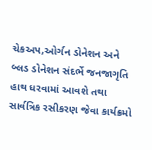ચેકઅપ,ઓર્ગન ડોનેશન અને બ્લડ ડોનેશન સંદર્ભે જનજાગૃતિ હાથ ધરવામાં આવશે તથા સાર્વત્રિક રસીકરણ જેવા કાર્યક્રમો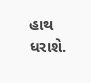હાથ ધરાશે.